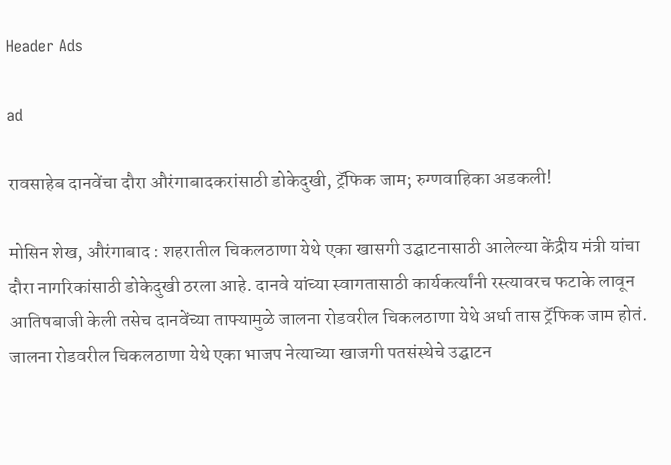Header Ads

ad

रावसाहेब दानवेंचा दौरा औरंगाबादकरांसाठी डोकेदुखी, ट्रॅफिक जाम; रुग्णवाहिका अडकली!

मोसिन शेख, औरंगाबाद : शहरातील चिकलठाणा येथे एका खासगी उद्घाटनासाठी आलेल्या केंद्रीय मंत्री यांचा दौरा नागरिकांसाठी डोकेदुखी ठरला आहे. दानवे यांच्या स्वागतासाठी कार्यकर्त्यांनी रस्त्यावरच फटाके लावून आतिषबाजी केली तसेच दानवेंच्या ताफ्यामुळे जालना रोडवरील चिकलठाणा येथे अर्धा तास ट्रॅफिक जाम होतं. जालना रोडवरील चिकलठाणा येथे एका भाजप नेत्याच्या खाजगी पतसंस्थेचे उद्घाटन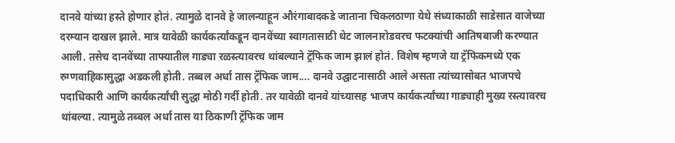दानवे यांच्या हस्ते होणार होतं. त्यामुळे दानवे हे जालन्याहून औरंगाबादकडे जाताना चिकलठाणा येथे संध्याकाळी साडेसात वाजेच्या दरम्यान दाखल झाले. मात्र यावेळी कार्यकर्त्यांकडून दानवेंच्या स्वागतासाठी थेट जालनारोडवरच फटक्यांची आतिषबाजी करण्यात आली. तसेच दानवेंच्या ताफ्यातील गाड्या रळस्त्यावरच थांबल्याने ट्रॅफिक जाम झालं होतं. विशेष म्हणजे या ट्रॅफिकमध्ये एक रुग्णवाहिकासुद्धा अडकली होती. तब्बल अर्धा तास ट्रॅफिक जाम.... दानवे उद्घाटनासाठी आले असता त्यांच्यासोबत भाजपचे पदाधिकारी आणि कार्यकर्त्यांची सुद्धा मोठी गर्दी होती. तर यावेळी दानवे यांच्यासह भाजप कार्यकर्त्यांच्या गाड्याही मुख्य रस्त्यावरच थांबल्या. त्यामुळे तब्बल अर्धा तास या ठिकाणी ट्रॅफिक जाम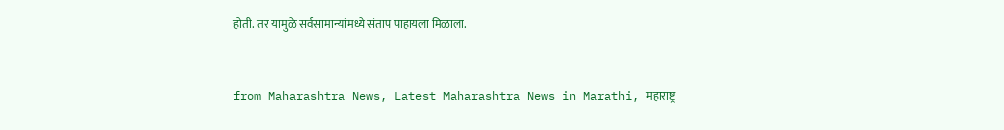होती. तर यामुळे सर्वसामान्यांमध्ये संताप पाहायला मिळाला.


from Maharashtra News, Latest Maharashtra News in Marathi, महाराष्ट्र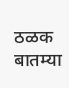ठळक बातम्या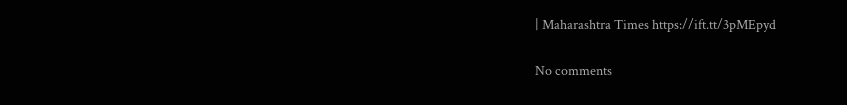| Maharashtra Times https://ift.tt/3pMEpyd

No comments